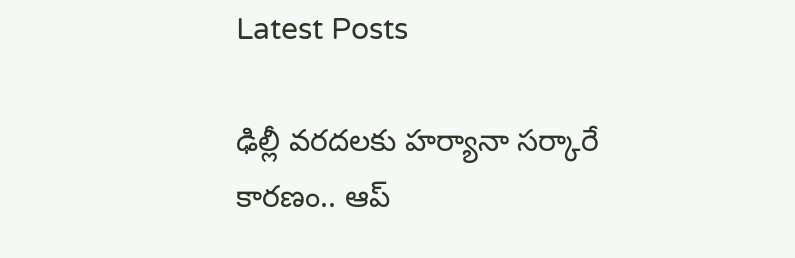Latest Posts

ఢిల్లీ వరదలకు హర్యానా సర్కారే కారణం.. ఆప్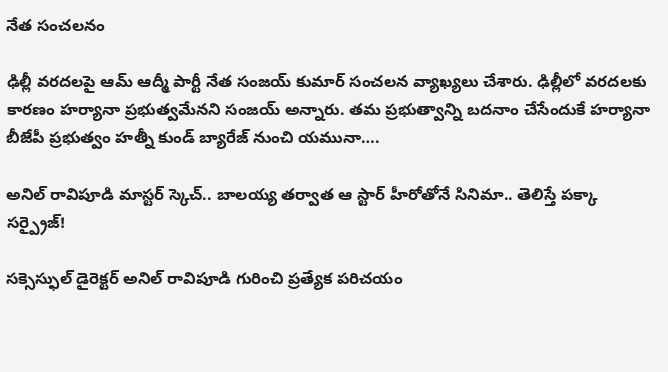నేత సంచలనం

ఢిల్లీ వరదలపై ఆమ్ ఆద్మీ పార్టీ నేత సంజయ్ కుమార్ సంచలన వ్యాఖ్యలు చేశారు. ఢిల్లీలో వరదలకు కారణం హర్యానా ప్రభుత్వమేనని సంజయ్ అన్నారు. తమ ప్రభుత్వాన్ని బదనాం చేసేందుకే హర్యానా బీజేపీ ప్రభుత్వం హత్నీ కుండ్ బ్యారేజ్ నుంచి యమునా….

అనిల్ రావిపూడి మాస్టర్ స్కెచ్.. బాలయ్య తర్వాత ఆ స్టార్ హీరోతోనే సినిమా.. తెలిస్తే పక్కా సర్ప్రైజ్!

సక్సెస్ఫుల్ డైరెక్టర్ అనిల్ రావిపూడి గురించి ప్రత్యేక పరిచయం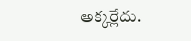అక్కర్లేదు.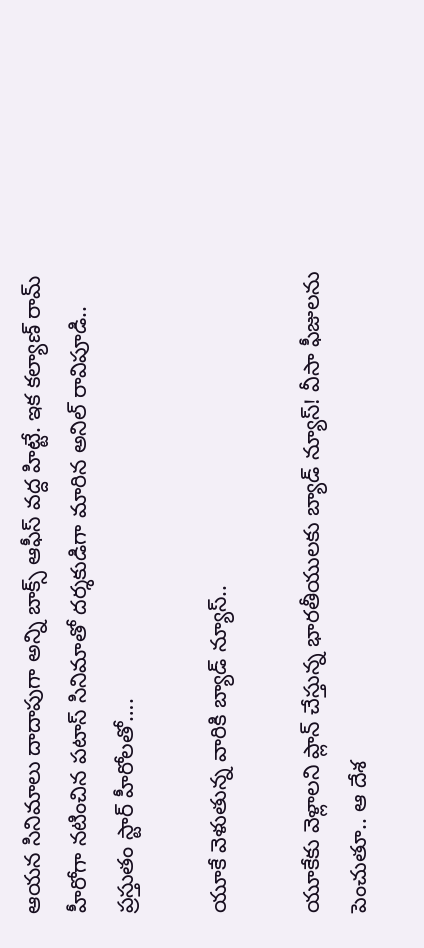ఆయన సినిమాలు దాదాపుగా అన్ని బాక్స్ ఆఫీస్ వద్ద హిట్టే. ఇక కల్యాణ్ రామ్ హీరోగా నటించిన పటాస్ సినిమాతో దర్శకుడిగా మారిన అనిల్ రావిపూడి.. ప్రస్తుతం స్టార్ హీరోలతో….

యూకే వెళుతున్న వారికి బ్యాడ్ న్యూస్..

యూకేకు వెళ్లాలని ప్లాన్ చేస్తున్న భారతీయులకు బ్యాడ్ న్యూస్! వీసా ఫీజులను పెంచుతూ.. ఆ దేశ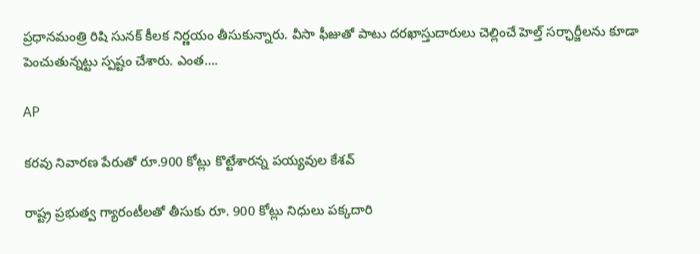ప్రధానమంత్రి రిషి సునక్ కీలక నిర్ణయం తీసుకున్నారు. వీసా ఫీజుతో పాటు దరఖాస్తుదారులు చెల్లించే హెల్త్ సర్ఛార్జీలను కూడా పెంచుతున్నట్టు స్పష్టం చేశారు. ఎంత….

AP

కరవు నివారణ పేరుతో రూ.900 కోట్లు కొట్టేశారన్న పయ్యవుల కేశవ్

రాష్ట్ర ప్రభుత్వ గ్యారంటీలతో తీసుకు రూ. 900 కోట్లు నిధులు పక్కదారి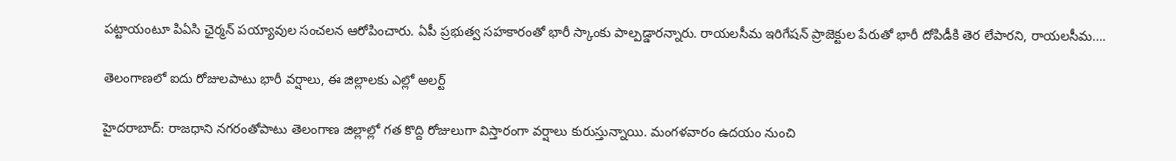పట్టాయంటూ పిఏసి ఛైర్మన్ పయ్యావుల సంచలన ఆరోపించారు. ఏపీ ప్రభుత్వ సహకారంతో భారీ స్కాంకు పాల్పడ్డారన్నారు. రాయలసీమ ఇరిగేషన్ ప్రాజెక్టుల పేరుతో భారీ దోపిడీకి తెర లేపారని, రాయలసీమ….

తెలంగాణలో ఐదు రోజులపాటు భారీ వర్షాలు, ఈ జిల్లాలకు ఎల్లో అలర్ట్

హైదరాబాద్: రాజధాని నగరంతోపాటు తెలంగాణ జిల్లాల్లో గత కొద్ది రోజులుగా విస్తారంగా వర్షాలు కురుస్తున్నాయి. మంగళవారం ఉదయం నుంచి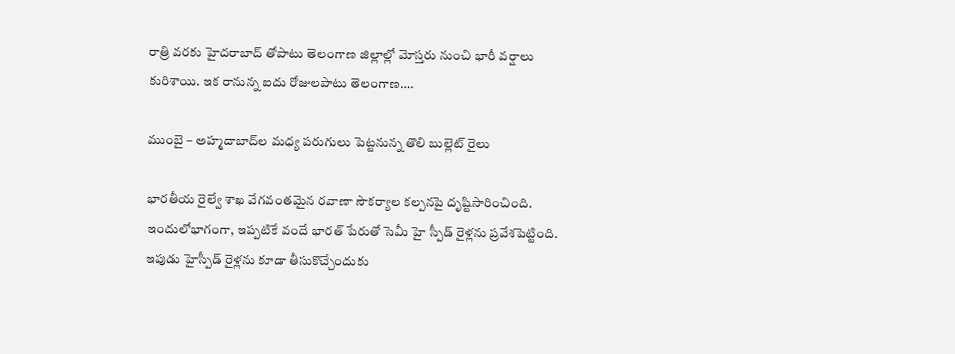రాత్రి వరకు హైదరాబాద్ తోపాటు తెలంగాణ జిల్లాల్లో మోస్తరు నుంచి భారీ వర్షాలు కురిశాయి. ఇక రానున్న ఐదు రోజులపాటు తెలంగాణ….

ముంబై – అహ్మదాబాద్‌ల మధ్య పరుగులు పెట్టనున్న తొలి బుల్లెట్ రైలు

భారతీయ రైల్వే శాఖ వేగవంతమైన రవాణా సౌకర్యాల కల్పనపై దృష్టిసారించింది. ఇందులోభాగంగా, ఇప్పటికే వందే భారత్ పేరుతో సెమీ హై స్పీడ్ రైళ్లను ప్రవేశపెట్టింది. ఇపుడు హైస్పీడ్ రైళ్లను కూడా తీసుకొచ్చేందుకు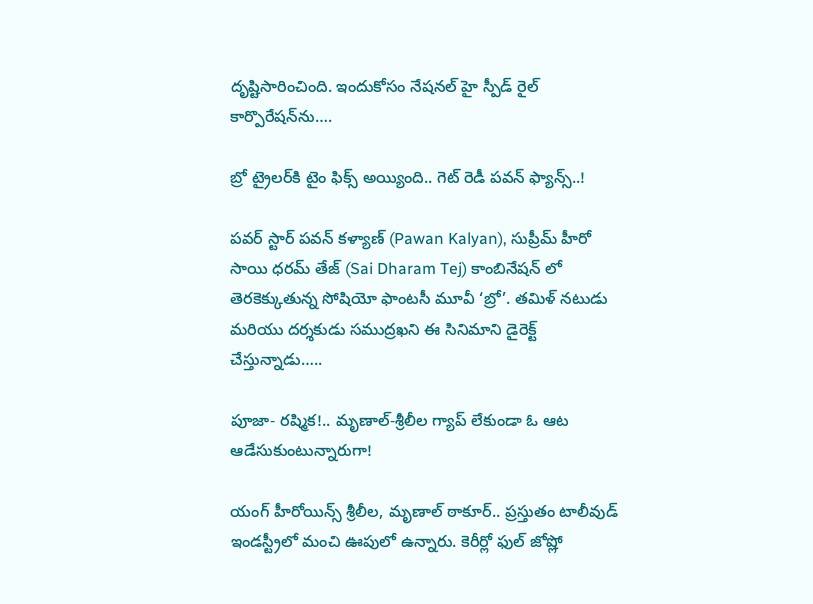దృష్టిసారించింది. ఇందుకోసం నేషనల్ హై స్పీడ్ రైల్ కార్పొరేషన్‌ను….

బ్రో ట్రైలర్‌కి టైం ఫిక్స్ అయ్యింది.. గెట్ రెడీ పవన్ ఫ్యాన్స్..!

పవర్ స్టార్ పవన్ కళ్యాణ్ (Pawan Kalyan), సుప్రీమ్ హీరో సాయి ధరమ్ తేజ్ (Sai Dharam Tej) కాంబినేషన్ లో తెరకెక్కుతున్న సోషియో ఫాంటసీ మూవీ ‘బ్రో’. తమిళ్ నటుడు మరియు దర్శకుడు సముద్రఖని ఈ సినిమాని డైరెక్ట్ చేస్తున్నాడు…..

పూజా- రష్మిక!.. మృణాల్-శ్రీలీల గ్యాప్ లేకుండా ఓ ఆట ఆడేసుకుంటున్నారుగా!

యంగ్ హీరోయిన్స్ శ్రీలీల, మృణాల్ ఠాకూర్.. ప్రస్తుతం టాలీవుడ్ ఇండస్ట్రీలో మంచి ఊపులో ఉన్నారు. కెరీర్లో ఫుల్ జోష్లో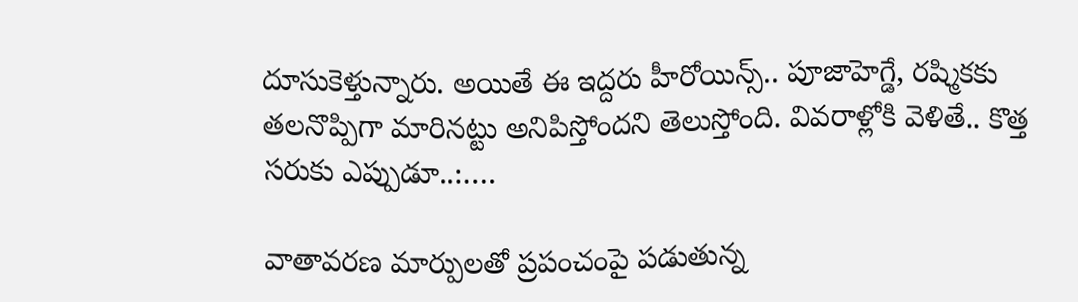దూసుకెళ్తున్నారు. అయితే ఈ ఇద్దరు హీరోయిన్స్.. పూజాహెగ్డే, రష్మికకు తలనొప్పిగా మారినట్టు అనిపిస్తోందని తెలుస్తోంది. వివరాళ్లోకి వెళితే.. కొత్త సరుకు ఎప్పుడూ..:….

వాతావరణ మార్పులతో ప్రపంచంపై పడుతున్న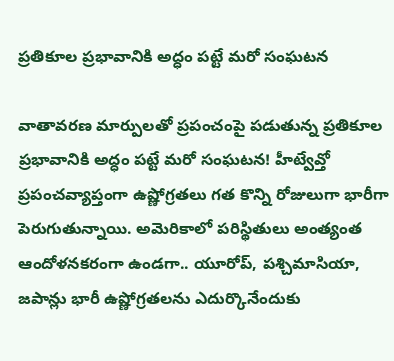ప్రతికూల ప్రభావానికి అద్ధం పట్టే మరో సంఘటన

వాతావరణ మార్పులతో ప్రపంచంపై పడుతున్న ప్రతికూల ప్రభావానికి అద్ధం పట్టే మరో సంఘటన! హీట్వేవ్తో ప్రపంచవ్యాప్తంగా ఉష్ణోగ్రతలు గత కొన్ని రోజులుగా భారీగా పెరుగుతున్నాయి. అమెరికాలో పరిస్థితులు అంత్యంత ఆందోళనకరంగా ఉండగా.. యూరోప్, పశ్చిమాసియా, జపాన్లు భారీ ఉష్ణోగ్రతలను ఎదుర్కొనేందుకు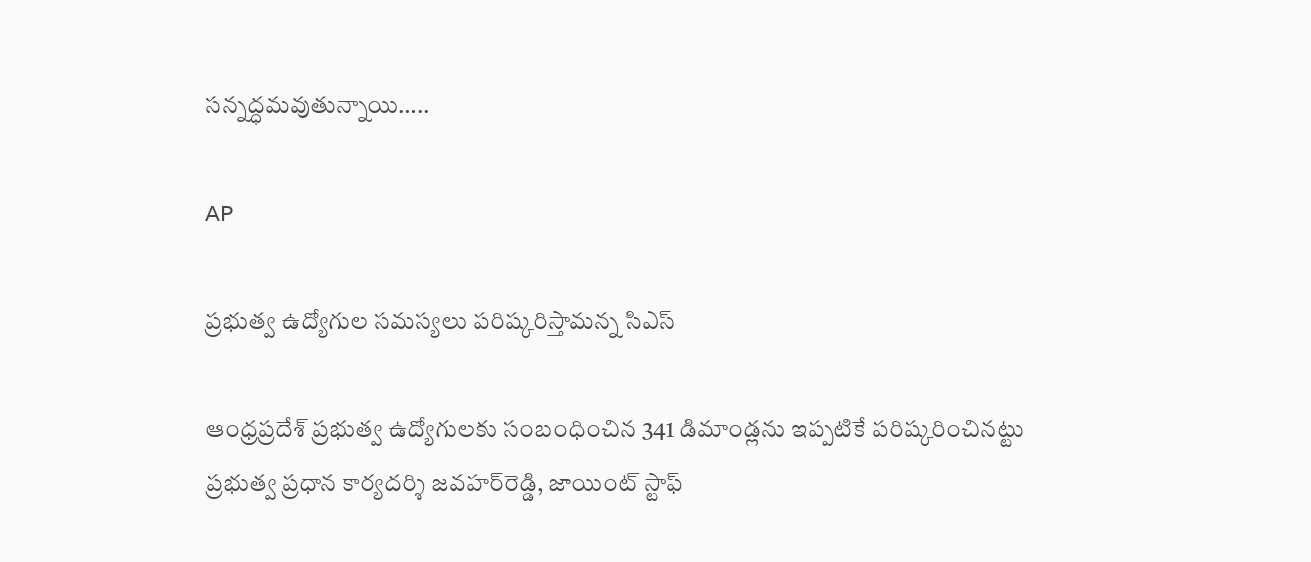సన్నద్ధమవుతున్నాయి…..

AP

ప్రభుత్వ ఉద్యోగుల సమస్యలు పరిష్కరిస్తామన్న సిఎస్

ఆంధ్రప్రదేశ్‌ ప్రభుత్వ ఉద్యోగులకు సంబంధించిన 341 డిమాండ్లను ఇప్పటికే పరిష్కరించినట్టు ప్రభుత్వ ప్రధాన కార్యదర్శి జవహర్‌రెడ్డి, జాయింట్‌ స్టాఫ్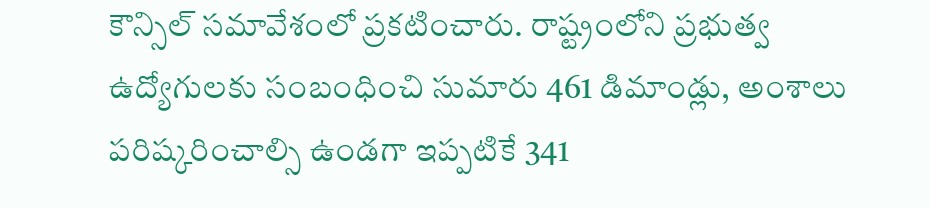కౌన్సిల్‌ సమావేశంలో ప్రకటించారు. రాష్ట్రంలోని ప్రభుత్వ ఉద్యోగులకు సంబంధించి సుమారు 461 డిమాండ్లు, అంశాలు పరిష్కరించాల్సి ఉండగా ఇప్పటికే 341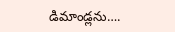డిమాండ్లను….